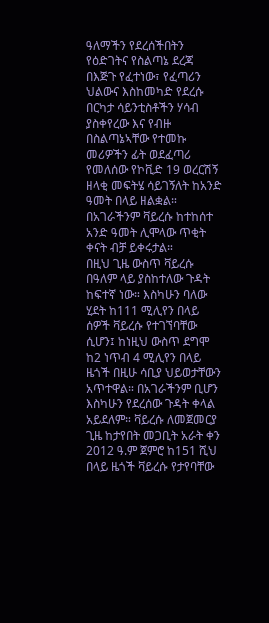ዓለማችን የደረሰችበትን የዕድገትና የስልጣኔ ደረጃ በእጅጉ የፈተነው፣ የፈጣሪን ህልውና እስከመካድ የደረሱ በርካታ ሳይንቲስቶችን ሃሳብ ያስቀየረው እና የብዙ በስልጣኔኣቸው የተመኩ መሪዎችን ፊት ወደፈጣሪ የመለሰው የኮቪድ 19 ወረርሽኝ ዘላቂ መፍትሄ ሳይገኝለት ከአንድ ዓመት በላይ ዘልቋል። በአገራችንም ቫይረሱ ከተከሰተ አንድ ዓመት ሊሞላው ጥቂት ቀናት ብቻ ይቀሩታል።
በዚህ ጊዜ ውስጥ ቫይረሱ በዓለም ላይ ያስከተለው ጉዳት ከፍተኛ ነው። እስካሁን ባለው ሂደት ከ111 ሚሊየን በላይ ሰዎች ቫይረሱ የተገኘባቸው ሲሆን፤ ከነዚህ ውስጥ ደግሞ ከ2 ነጥብ 4 ሚሊየን በላይ ዜጎች በዚሁ ሳቢያ ህይወታቸውን አጥተዋል። በአገራችንም ቢሆን እስካሁን የደረሰው ጉዳት ቀላል አይደለም። ቫይረሱ ለመጀመርያ ጊዜ ከታየበት መጋቢት አራት ቀን 2012 ዓ.ም ጀምሮ ከ151 ሺህ በላይ ዜጎች ቫይረሱ የታየባቸው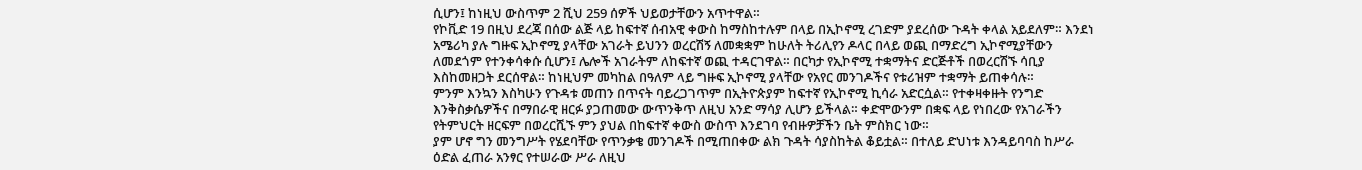ሲሆን፤ ከነዚህ ውስጥም 2 ሺህ 259 ሰዎች ህይወታቸውን አጥተዋል።
የኮቪድ 19 በዚህ ደረጃ በሰው ልጅ ላይ ከፍተኛ ሰብአዊ ቀውስ ከማስከተሉም በላይ በኢኮኖሚ ረገድም ያደረሰው ጉዳት ቀላል አይደለም። እንደነ አሜሪካ ያሉ ግዙፍ ኢኮኖሚ ያላቸው አገራት ይህንን ወረርሽኝ ለመቋቋም ከሁለት ትሪሊየን ዶላር በላይ ወጪ በማድረግ ኢኮኖሚያቸውን ለመደጎም የተንቀሳቀሱ ሲሆን፤ ሌሎች አገራትም ለከፍተኛ ወጪ ተዳርገዋል። በርካታ የኢኮኖሚ ተቋማትና ድርጅቶች በወረርሽኙ ሳቢያ እስከመዘጋት ደርሰዋል። ከነዚህም መካከል በዓለም ላይ ግዙፍ ኢኮኖሚ ያላቸው የአየር መንገዶችና የቱሪዝም ተቋማት ይጠቀሳሉ።
ምንም እንኳን እስካሁን የጉዳቱ መጠን በጥናት ባይረጋገጥም በኢትዮጵያም ከፍተኛ የኢኮኖሚ ኪሳራ አድርሷል። የተቀዛቀዙት የንግድ እንቅስቃሴዎችና በማበራዊ ዘርፉ ያጋጠመው ውጥንቅጥ ለዚህ አንድ ማሳያ ሊሆን ይችላል። ቀድሞውንም በቋፍ ላይ የነበረው የአገራችን የትምህርት ዘርፍም በወረርሺኙ ምን ያህል በከፍተኛ ቀውስ ውስጥ እንደገባ የብዙዎቻችን ቤት ምስክር ነው።
ያም ሆኖ ግን መንግሥት የሄደባቸው የጥንቃቄ መንገዶች በሚጠበቀው ልክ ጉዳት ሳያስከትል ቆይቷል። በተለይ ድህነቱ እንዳይባባስ ከሥራ ዕድል ፈጠራ አንፃር የተሠራው ሥራ ለዚህ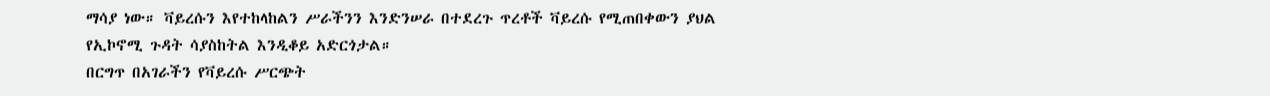ማሳያ ነው። ቫይረሱን እየተከላከልን ሥራችንን እንድንሠራ በተደረጉ ጥረቶች ቫይረሱ የሚጠበቀውን ያህል የኢኮኖሚ ጉዳት ሳያስከትል እንዲቆይ አድርጎታል።
በርግጥ በአገራችን የቫይረሱ ሥርጭት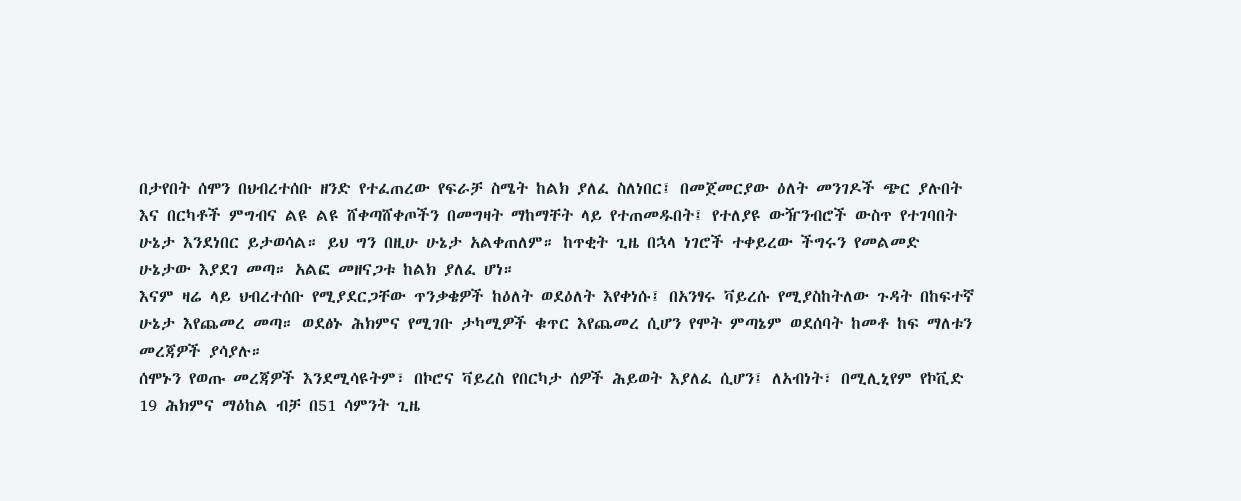በታየበት ሰሞን በህብረተሰቡ ዘንድ የተፈጠረው የፍራቻ ስሜት ከልክ ያለፈ ስለነበር፤ በመጀመርያው ዕለት መንገዶች ጭር ያሉበት እና በርካቶች ምግብና ልዩ ልዩ ሸቀጣሸቀጦችን በመግዛት ማከማቸት ላይ የተጠመዱበት፤ የተለያዩ ውዥንብሮች ውስጥ የተገባበት ሁኔታ እንደነበር ይታወሳል። ይህ ግን በዚሁ ሁኔታ አልቀጠለም። ከጥቂት ጊዜ በኋላ ነገሮች ተቀይረው ችግሩን የመልመድ ሁኔታው እያደገ መጣ። አልፎ መዘናጋቱ ከልክ ያለፈ ሆነ።
እናም ዛሬ ላይ ህብረተሰቡ የሚያደርጋቸው ጥንቃቄዎች ከዕለት ወደዕለት እየቀነሱ፤ በአንፃሩ ቫይረሱ የሚያስከትለው ጉዳት በከፍተኛ ሁኔታ እየጨመረ መጣ። ወደፅኑ ሕክምና የሚገቡ ታካሚዎች ቁጥር እየጨመረ ሲሆን የሞት ምጣኔም ወደሰባት ከመቶ ከፍ ማለቱን መረጃዎች ያሳያሉ።
ሰሞኑን የወጡ መረጃዎች እንደሚሳዩትም፣ በኮሮና ቫይረስ የበርካታ ሰዎች ሕይወት እያለፈ ሲሆን፤ ለአብነት፣ በሚሊኒየም የኮቪድ 19 ሕክምና ማዕከል ብቻ በ51 ሳምንት ጊዜ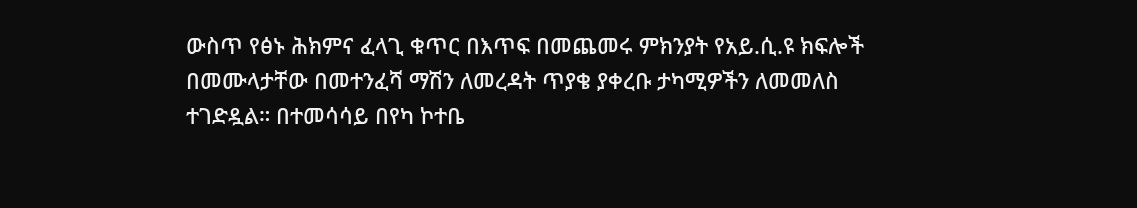ውስጥ የፅኑ ሕክምና ፈላጊ ቁጥር በእጥፍ በመጨመሩ ምክንያት የአይ.ሲ.ዩ ክፍሎች በመሙላታቸው በመተንፈሻ ማሽን ለመረዳት ጥያቄ ያቀረቡ ታካሚዎችን ለመመለስ ተገድዷል። በተመሳሳይ በየካ ኮተቤ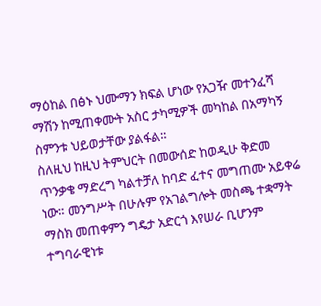ማዕከል በፅኑ ህሙማን ክፍል ሆነው የአጋዥ መተንፈሻ ማሽን ከሚጠቀሙት አስር ታካሚዎች መካከል በአማካኝ ስምንቱ ህይወታቸው ያልፋል።
ስለዚህ ከዚህ ትምህርት በመውሰድ ከወዲሁ ቅድመ ጥንቃቄ ማድረግ ካልተቻለ ከባድ ፈተና መግጠሙ አይቀሬ ነው። መንግሥት በሁሉም የአገልግሎት መስጫ ተቋማት ማስክ መጠቀምን ግዴታ አድርጎ እየሠራ ቢሆንም ተግባራዊነቱ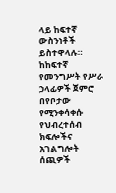ላይ ከፍተኛ ውስንነቶች ይስተዋላሉ። ከከፍተኛ የመንግሥት የሥራ ኃላፊዎች ጀምሮ በየቦታው የሚንቀሳቀሱ የህብረተሰብ ክፍሎችና አገልግሎት ሰጪዎች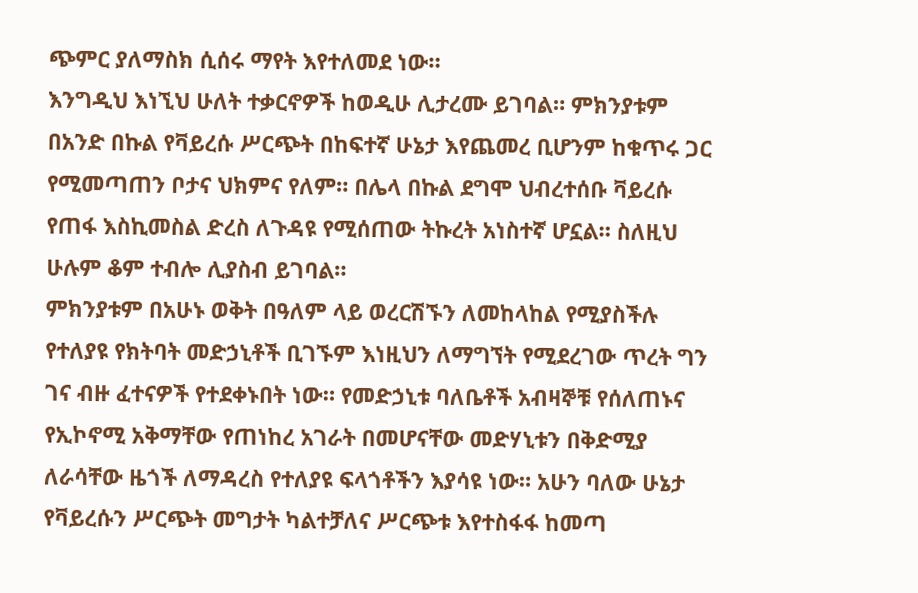ጭምር ያለማስክ ሲሰሩ ማየት እየተለመደ ነው።
እንግዲህ እነኚህ ሁለት ተቃርኖዎች ከወዲሁ ሊታረሙ ይገባል። ምክንያቱም በአንድ በኩል የቫይረሱ ሥርጭት በከፍተኛ ሁኔታ እየጨመረ ቢሆንም ከቁጥሩ ጋር የሚመጣጠን ቦታና ህክምና የለም። በሌላ በኩል ደግሞ ህብረተሰቡ ቫይረሱ የጠፋ እስኪመስል ድረስ ለጉዳዩ የሚሰጠው ትኩረት አነስተኛ ሆኗል። ስለዚህ ሁሉም ቆም ተብሎ ሊያስብ ይገባል።
ምክንያቱም በአሁኑ ወቅት በዓለም ላይ ወረርሽኙን ለመከላከል የሚያስችሉ የተለያዩ የክትባት መድኃኒቶች ቢገኙም እነዚህን ለማግኘት የሚደረገው ጥረት ግን ገና ብዙ ፈተናዎች የተደቀኑበት ነው። የመድኃኒቱ ባለቤቶች አብዛኞቹ የሰለጠኑና የኢኮኖሚ አቅማቸው የጠነከረ አገራት በመሆናቸው መድሃኒቱን በቅድሚያ ለራሳቸው ዜጎች ለማዳረስ የተለያዩ ፍላጎቶችን እያሳዩ ነው። አሁን ባለው ሁኔታ የቫይረሱን ሥርጭት መግታት ካልተቻለና ሥርጭቱ እየተስፋፋ ከመጣ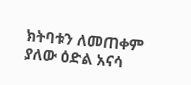ክትባቱን ለመጠቀም ያለው ዕድል አናሳ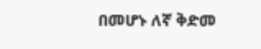በመሆኑ ለኛ ቅድመ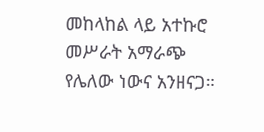መከላከል ላይ አተኩሮ መሥራት አማራጭ የሌለው ነውና አንዘናጋ።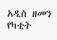አዲስ ዘመን የካቲት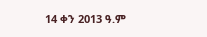14 ቀን 2013 ዓ.ም